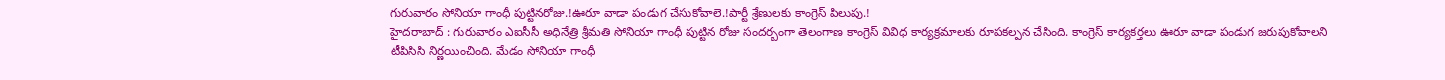గురువారం సోనియా గాంధీ పుట్టినరోజు.!ఊరూ వాడా పండుగ చేసుకోవాలె.!పార్టీ శ్రేణులకు కాంగ్రెస్ పిలుపు.!
హైదరాబాద్ : గురువారం ఎఐసీసీ అధినేత్రి శ్రీమతి సోనియా గాంధీ పుట్టిన రోజు సందర్బంగా తెలంగాణ కాంగ్రెస్ వివిధ కార్యక్రమాలకు రూపకల్పన చేసింది. కాంగ్రెస్ కార్యకర్తలు ఊరూ వాడా పండుగ జరుపుకోవాలని టీపిసిసి నిర్ణయించింది. మేడం సోనియా గాంధీ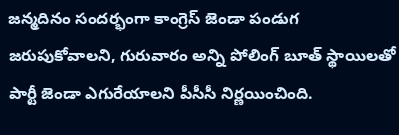జన్మదినం సందర్భంగా కాంగ్రెస్ జెండా పండుగ జరుపుకోవాలని, గురువారం అన్ని పోలింగ్ బూత్ స్థాయిలతో పార్టీ జెండా ఎగురేయాలని పీసీసీ నిర్ణయించింది.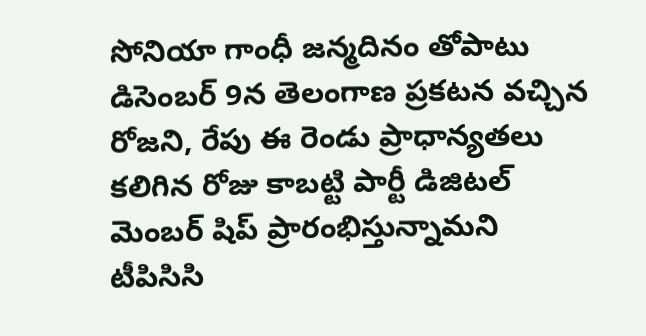సోనియా గాంధీ జన్మదినం తోపాటు డిసెంబర్ 9న తెలంగాణ ప్రకటన వచ్చిన రోజని, రేపు ఈ రెండు ప్రాధాన్యతలు కలిగిన రోజు కాబట్టి పార్టీ డిజిటల్ మెంబర్ షిప్ ప్రారంభిస్తున్నామని టీపిసిసి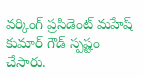వర్కింగ్ ప్రసిడెంట్ మహేష్ కుమార్ గౌడ్ స్పష్టం చేసారు.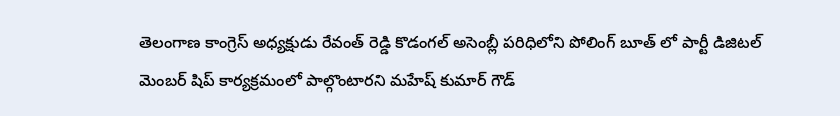తెలంగాణ కాంగ్రెస్ అధ్యక్షుడు రేవంత్ రెడ్డి కొడంగల్ అసెంబ్లీ పరిధిలోని పోలింగ్ బూత్ లో పార్టీ డిజిటల్ మెంబర్ షిప్ కార్యక్రమంలో పాల్గొంటారని మహేష్ కుమార్ గౌడ్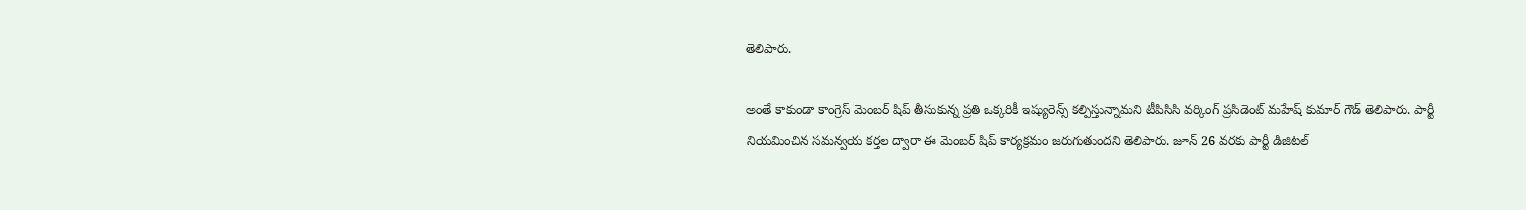తెలిపారు.

అంతే కాకుండా కాంగ్రెస్ మెంబర్ షిప్ తీసుకున్న ప్రతి ఒక్కరికీ ఇష్యురెన్స్ కల్పిస్తున్నామని టీపిసిసి వర్కింగ్ ప్రసిడెంట్ మహేష్ కుమార్ గౌడ్ తెలిపారు. పార్టీ నియమించిన సమన్వయ కర్తల ద్వారా ఈ మెంబర్ షిప్ కార్యక్రమం జరుగుతుందని తెలిపారు. జూన్ 26 వరకు పార్టీ డిజిటల్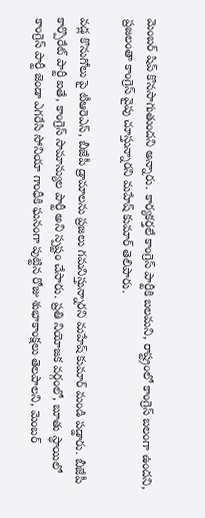మెంబర్ షిప్ కొనసాగుతుందని అన్నారు. కార్యకర్తలే కాంగ్రెస్ పార్టీకి బలమని, రాష్ట్రంలో కాంగ్రెస్ బలంగా ఉందని, ప్రజలంతా కాంగ్రెస్ వైపు చూస్తున్నారని మహేష్ కుమార్ తెలిపారు.

వడ్ల కొనుగోలు పై టీఆరెఎస్, బీజేపీ డ్రామాలను ప్రజలు గమనిస్తున్నారని మహేష్ కుమార్ మండి పడ్డారు. బీజేపీ కార్పొరేట్ పార్టీ ఐతే, కాంగ్రెస్ సామాన్యుల పార్టీ అని స్పష్టం చేసారు. ప్రతి నియోజక వర్గంలో, బూతు స్ధాయిలో కాంగ్రెస్ పార్టీ జెండా ఎగరేసి సోనియా గాంధీకి ఘనంగా పుట్టిన రోజు శుభాకాంక్షలు తెలపాలని, మెంబర్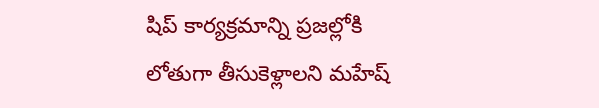షిప్ కార్యక్రమాన్ని ప్రజల్లోకి లోతుగా తీసుకెళ్లాలని మహేష్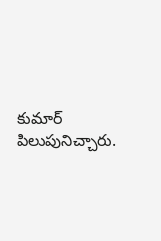కుమార్ పిలుపునిచ్చారు.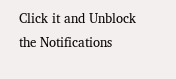Click it and Unblock the Notifications